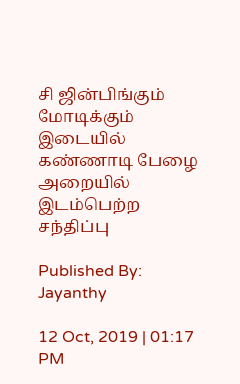சி ஜின்பிங்கும் மோடிக்கும் இடையில் கண்ணாடி பேழை அறையில் இடம்பெற்ற சந்திப்பு

Published By: Jayanthy

12 Oct, 2019 | 01:17 PM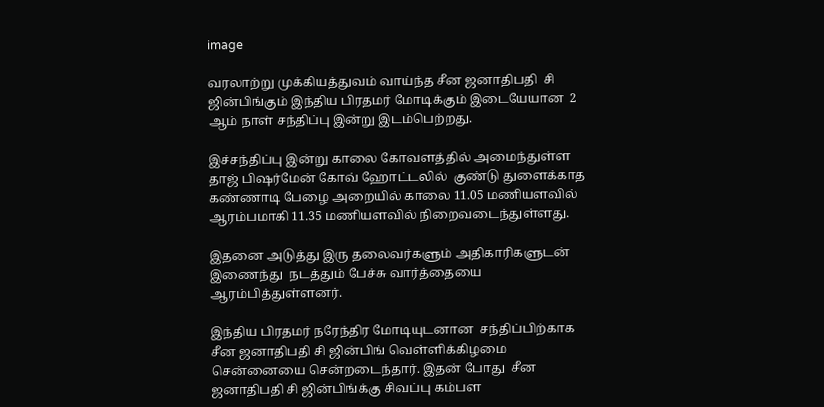image

வரலாற்று முக்கியத்துவம் வாய்ந்த சீன ஜனாதிபதி  சி ஜின்பிங்கும் இந்திய பிரதமர் மோடிக்கும் இடையேயான  2 ஆம் நாள் சந்திப்பு இன்று இடம்பெற்றது.

இச்சந்திப்பு இன்று காலை கோவளத்தில் அமைந்துள்ள தாஜ் பிஷர்மேன் கோவ் ஹோட்டலில்  குண்டு துளைக்காத கண்ணாடி பேழை அறையில் காலை 11.05 மணியளவில் ஆரம்பமாகி 11.35 மணியளவில் நிறைவடைந்துள்ளது.

இதனை அடுத்து இரு தலைவர்களும் அதிகாரிகளுடன் இணைந்து  நடத்தும் பேச்சு வார்த்தையை ஆரம்பித்துள்ளனர்.

இந்திய பிரதமர் நரேந்திர மோடியுடனான  சந்திப்பிற்காக சீன ஜனாதிபதி சி ஜின்பிங் வெள்ளிக்கிழமை  சென்னையை சென்றடைந்தார். இதன் போது  சீன ஜனாதிபதி சி ஜின்பிங்க்கு சிவப்பு கம்பள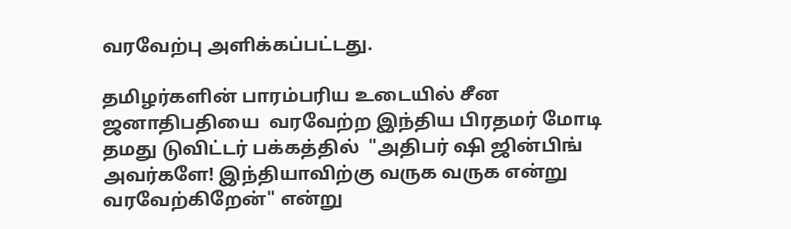வரவேற்பு அளிக்கப்பட்டது.

தமிழர்களின் பாரம்பரிய உடையில் சீன ஜனாதிபதியை  வரவேற்ற இந்திய பிரதமர் மோடி தமது டுவிட்டர் பக்கத்தில்  "அதிபர் ஷி ஜின்பிங் அவர்களே! இந்தியாவிற்கு வருக வருக என்று வரவேற்கிறேன்" என்று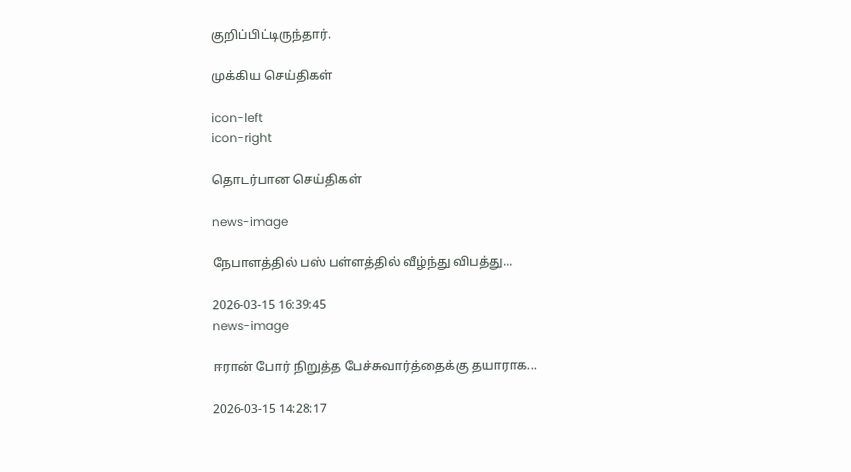குறிப்பிட்டிருந்தார்.

முக்கிய செய்திகள்

icon-left
icon-right

தொடர்பான செய்திகள்

news-image

நேபாளத்தில் பஸ் பள்ளத்தில் வீழ்ந்து விபத்து...

2026-03-15 16:39:45
news-image

ஈரான் போர் நிறுத்த பேச்சுவார்த்தைக்கு தயாராக...

2026-03-15 14:28:17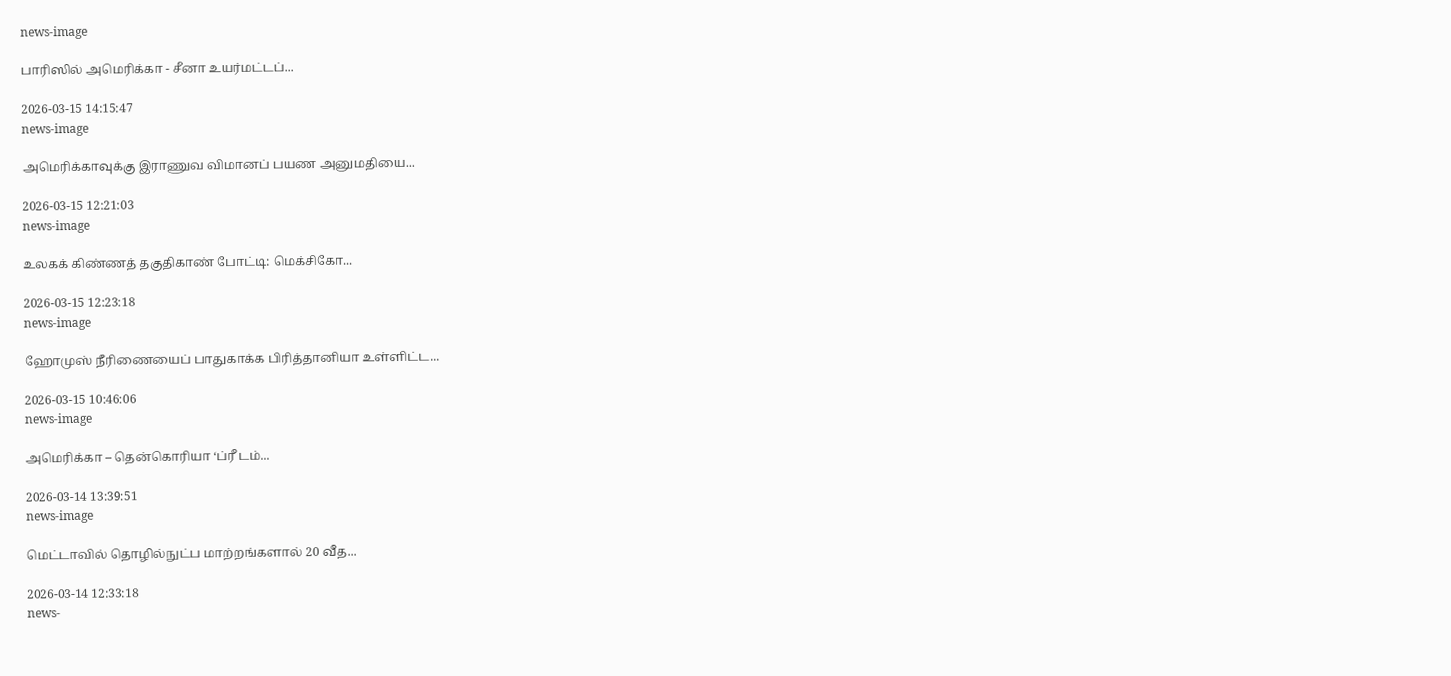news-image

பாரிஸில் அமெரிக்கா - சீனா உயர்மட்டப்...

2026-03-15 14:15:47
news-image

அமெரிக்காவுக்கு இராணுவ விமானப் பயண அனுமதியை...

2026-03-15 12:21:03
news-image

உலகக் கிண்ணத் தகுதிகாண் போட்டி: மெக்சிகோ...

2026-03-15 12:23:18
news-image

ஹோமுஸ் நீரிணையைப் பாதுகாக்க பிரித்தானியா உள்ளிட்ட...

2026-03-15 10:46:06
news-image

அமெரிக்கா – தென்கொரியா ‘ப்ரீ டம்...

2026-03-14 13:39:51
news-image

மெட்டாவில் தொழில்நுட்ப மாற்றங்களால் 20 வீத...

2026-03-14 12:33:18
news-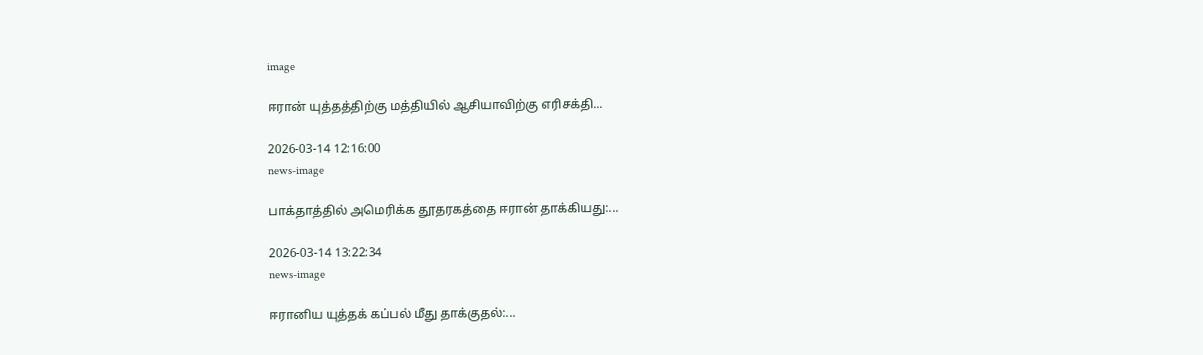image

ஈரான் யுத்தத்திற்கு மத்தியில் ஆசியாவிற்கு எரிசக்தி...

2026-03-14 12:16:00
news-image

பாக்தாத்தில் அமெரிக்க தூதரகத்தை ஈரான் தாக்கியது:...

2026-03-14 13:22:34
news-image

ஈரானிய யுத்தக் கப்பல் மீது தாக்குதல்:...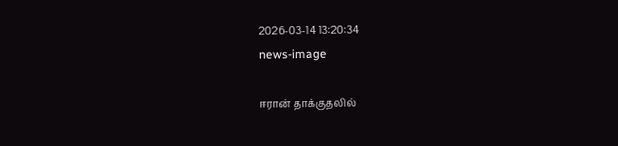2026-03-14 13:20:34
news-image

ஈரான் தாக்குதலில்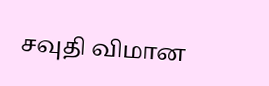சவுதி விமான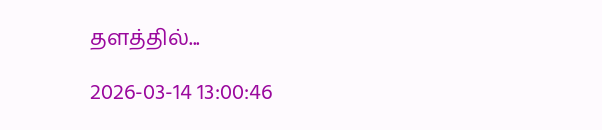தளத்தில்...

2026-03-14 13:00:46